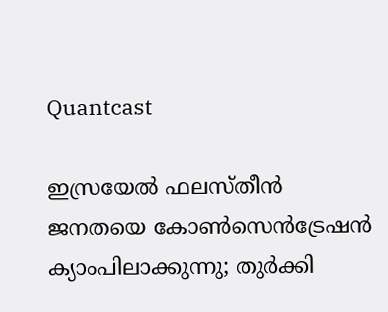Quantcast

ഇസ്രയേൽ ഫലസ്തീൻ ജനതയെ കോൺസെൻട്രേഷൻ ക്യാംപിലാക്കുന്നു; തുര്‍ക്കി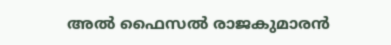അല്‍ ഫൈസല്‍ രാജകുമാരൻ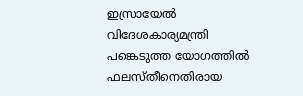ഇസ്രായേല്‍ വിദേശകാര്യമന്ത്രി പങ്കെടുത്ത യോഗത്തില്‍ ഫലസ്തീനെതിരായ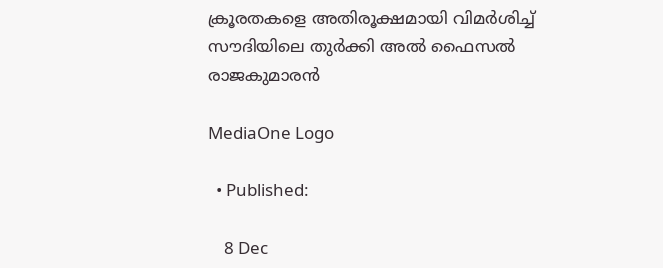ക്രൂരതകളെ അതിരൂക്ഷമായി വിമർശിച്ച് സൗദിയിലെ തുര്‍ക്കി അല്‍ ഫൈസല്‍ രാജകുമാരൻ

MediaOne Logo

  • Published:

    8 Dec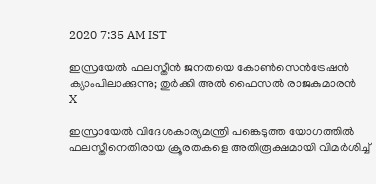2020 7:35 AM IST

ഇസ്രയേൽ ഫലസ്തീൻ ജനതയെ കോൺസെൻട്രേഷൻ ക്യാംപിലാക്കുന്നു; തുര്‍ക്കി അല്‍ ഫൈസല്‍ രാജകുമാരൻ
X

ഇസ്രായേല്‍ വിദേശകാര്യമന്ത്രി പങ്കെടുത്ത യോഗത്തില്‍ ഫലസ്തീനെതിരായ ക്രൂരതകളെ അതിരൂക്ഷമായി വിമർശിച്ച്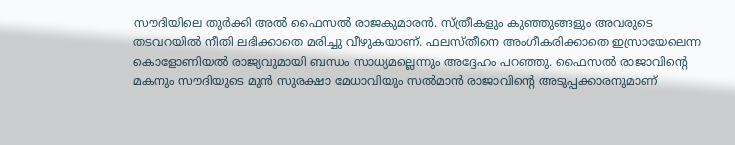സൗദിയിലെ തുര്‍ക്കി അല്‍ ഫൈസല്‍ രാജകുമാരൻ. സ്ത്രീകളും കുഞ്ഞുങ്ങളും അവരുടെ തടവറയിൽ നീതി ലഭിക്കാതെ മരിച്ചു വീഴുകയാണ്. ഫലസ്തീനെ അംഗീകരിക്കാതെ ഇസ്രായേലെന്ന കൊളോണിയൽ രാജ്യവുമായി ബന്ധം സാധ്യമല്ലെന്നും അദ്ദേഹം പറഞ്ഞു. ഫൈസൽ രാജാവിന്റെ മകനും സൗദിയുടെ മുൻ സുരക്ഷാ മേധാവിയും സൽമാൻ രാജാവിന്റെ അടുപ്പക്കാരനുമാണ്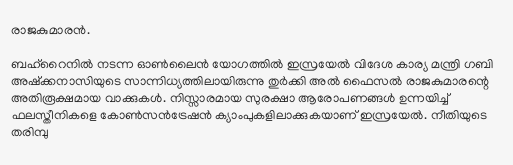രാജകുമാരൻ.

ബഹ്റൈനിൽ നടന്ന ഓൺലൈൻ യോഗത്തിൽ ഇസ്രയേൽ വിദേശ കാര്യ മന്ത്രി ഗബി അഷ്‌ക്കനാസിയുടെ സാന്നിധ്യത്തിലായിരുന്നു തുർക്കി അൽ ഫൈസൽ രാജകുമാരന്റെ അതിരൂക്ഷമായ വാക്കുകൾ. നിസ്സാരമായ സുരക്ഷാ ആരോപണങ്ങള്‍ ഉന്നയിച്ച് ഫലസ്തീനികളെ കോണ്‍സന്‍ട്രേഷന്‍ ക്യാംപുകളിലാക്കുകയാണ് ഇസ്രയേൽ. നീതിയുടെ തരിമ്പു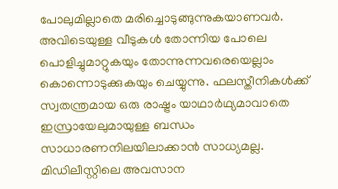പോലുമില്ലാതെ മരിച്ചൊടുങ്ങുന്നുകയാണവർ. അവിടെയുള്ള വീടുകള്‍ തോന്നിയ പോലെ പൊളിച്ചുമാറ്റുകയും തോന്നുന്നവരെയെല്ലാം കൊന്നൊടുക്കുകയും ചെയ്യുന്നു. ഫലസ്തീനികള്‍ക്ക് സ്വതന്ത്രമായ ഒരു രാഷ്ട്രം യാഥാര്‍ഥ്യമാവാതെ ഇസ്രായേലുമായുള്ള ബന്ധം സാധാരണനിലയിലാക്കാന്‍ സാധ്യമല്ല. മിഡിലീസ്റ്റിലെ അവസാന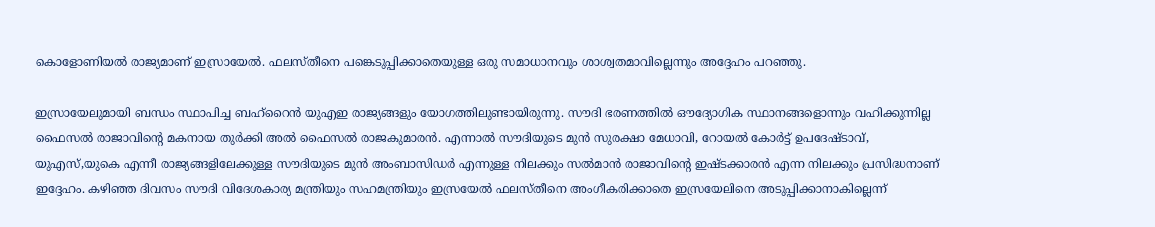കൊളോണിയല്‍ രാജ്യമാണ് ഇസ്രായേല്‍. ഫലസ്തീനെ പങ്കെടുപ്പിക്കാതെയുള്ള ഒരു സമാധാനവും ശാശ്വതമാവില്ലെന്നും അദ്ദേഹം പറഞ്ഞു.

ഇസ്രായേലുമായി ബന്ധം സ്ഥാപിച്ച ബഹ്റൈൻ യുഎഇ രാജ്യങ്ങളും യോഗത്തിലുണ്ടായിരുന്നു. സൗദി ഭരണത്തില്‍ ഔദ്യോഗിക സ്ഥാനങ്ങളൊന്നും വഹിക്കുന്നില്ല ഫൈസൽ രാജാവിന്റെ മകനായ തുര്‍ക്കി അല്‍ ഫൈസല്‍ രാജകുമാരൻ. എന്നാൽ സൗദിയുടെ മുൻ സുരക്ഷാ മേധാവി, റോയൽ കോർട്ട് ഉപദേഷ്ടാവ്, യുഎസ്,യുകെ എന്നീ രാജ്യങ്ങളിലേക്കുള്ള സൗദിയുടെ മുൻ അംബാസിഡർ എന്നുള്ള നിലക്കും സൽമാൻ രാജാവിന്റെ ഇഷ്ടക്കാരൻ എന്ന നിലക്കും പ്രസിദ്ധനാണ് ഇദ്ദേഹം. കഴിഞ്ഞ ദിവസം സൗദി വിദേശകാര്യ മന്ത്രിയും സഹമന്ത്രിയും ഇസ്രയേൽ ഫലസ്തീനെ അംഗീകരിക്കാതെ ഇസ്രയേലിനെ അടുപ്പിക്കാനാകില്ലെന്ന്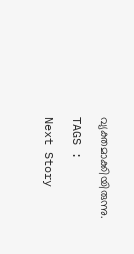വ്യക്തമാക്കിയിരുന്നു.

TAGS :

Next Story